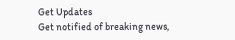Get Updates
Get notified of breaking news,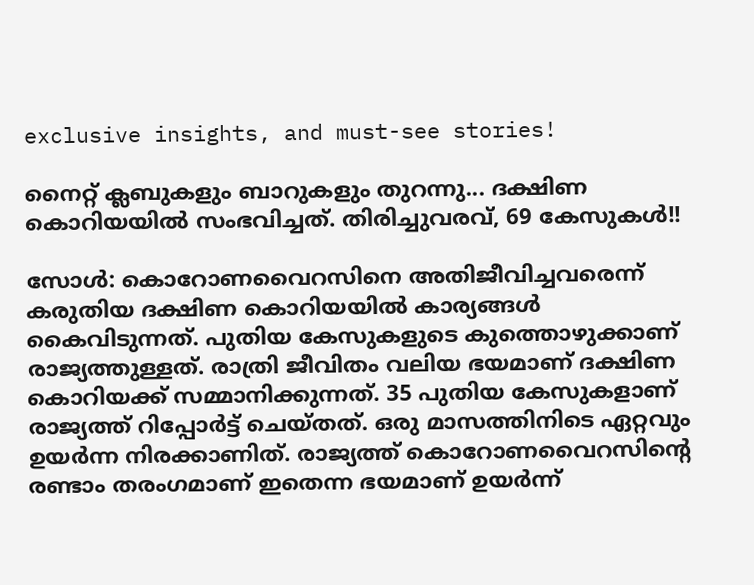exclusive insights, and must-see stories!

നൈറ്റ് ക്ലബുകളും ബാറുകളും തുറന്നു... ദക്ഷിണ കൊറിയയില്‍ സംഭവിച്ചത്. തിരിച്ചുവരവ്, 69 കേസുകള്‍!!

സോള്‍: കൊറോണവൈറസിനെ അതിജീവിച്ചവരെന്ന് കരുതിയ ദക്ഷിണ കൊറിയയില്‍ കാര്യങ്ങള്‍ കൈവിടുന്നത്. പുതിയ കേസുകളുടെ കുത്തൊഴുക്കാണ് രാജ്യത്തുള്ളത്. രാത്രി ജീവിതം വലിയ ഭയമാണ് ദക്ഷിണ കൊറിയക്ക് സമ്മാനിക്കുന്നത്. 35 പുതിയ കേസുകളാണ് രാജ്യത്ത് റിപ്പോര്‍ട്ട് ചെയ്തത്. ഒരു മാസത്തിനിടെ ഏറ്റവും ഉയര്‍ന്ന നിരക്കാണിത്. രാജ്യത്ത് കൊറോണവൈറസിന്റെ രണ്ടാം തരംഗമാണ് ഇതെന്ന ഭയമാണ് ഉയര്‍ന്ന്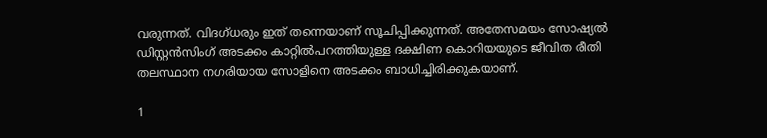വരുന്നത്. വിദഗ്ധരും ഇത് തന്നെയാണ് സൂചിപ്പിക്കുന്നത്. അതേസമയം സോഷ്യല്‍ ഡിസ്റ്റന്‍സിംഗ് അടക്കം കാറ്റില്‍പറത്തിയുള്ള ദക്ഷിണ കൊറിയയുടെ ജീവിത രീതി തലസ്ഥാന നഗരിയായ സോളിനെ അടക്കം ബാധിച്ചിരിക്കുകയാണ്.

1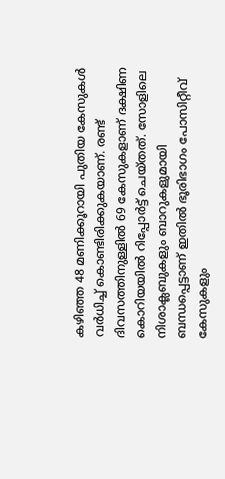കഴിഞ്ഞ 48 മണിക്കൂറായി പുതിയ കേസുകള്‍ വര്‍ധിച്ച് കൊണ്ടിരിക്കുകയാണ്. രണ്ട് ദിവസത്തിനുള്ളില്‍ 69 കേസുകളാണ് ദക്ഷിണ കൊറിയയില്‍ റിപ്പോര്‍ട്ട് ചെയ്തത്. സോളിലെ നിശാക്ലബുകളും ബാറുകളുമായി ബന്ധപ്പെട്ടാണ് ഇതില്‍ ഭൂരിഭാഗം പോസിറ്റീവ് കേസുകളും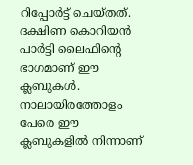റിപ്പോര്‍ട്ട് ചെയ്തത്. ദക്ഷിണ കൊറിയന്‍ പാര്‍ട്ടി ലൈഫിന്റെ ഭാഗമാണ് ഈ ക്ലബുകള്‍. നാലായിരത്തോളം പേരെ ഈ ക്ലബുകളില്‍ നിന്നാണ്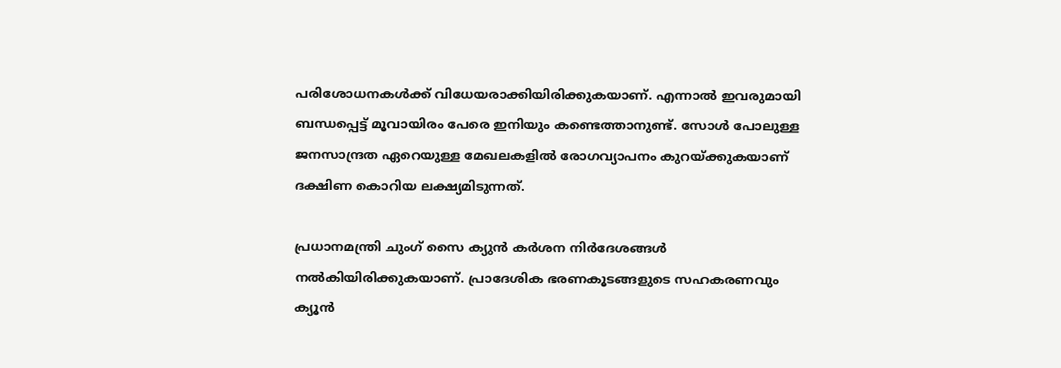പരിശോധനകള്‍ക്ക് വിധേയരാക്കിയിരിക്കുകയാണ്. എന്നാല്‍ ഇവരുമായി ബന്ധപ്പെട്ട് മൂവായിരം പേരെ ഇനിയും കണ്ടെത്താനുണ്ട്. സോള്‍ പോലുള്ള ജനസാന്ദ്രത ഏറെയുള്ള മേഖലകളില്‍ രോഗവ്യാപനം കുറയ്ക്കുകയാണ് ദക്ഷിണ കൊറിയ ലക്ഷ്യമിടുന്നത്.

പ്രധാനമന്ത്രി ചുംഗ് സൈ ക്യുന്‍ കര്‍ശന നിര്‍ദേശങ്ങള്‍ നല്‍കിയിരിക്കുകയാണ്. പ്രാദേശിക ഭരണകൂടങ്ങളുടെ സഹകരണവും ക്യൂന്‍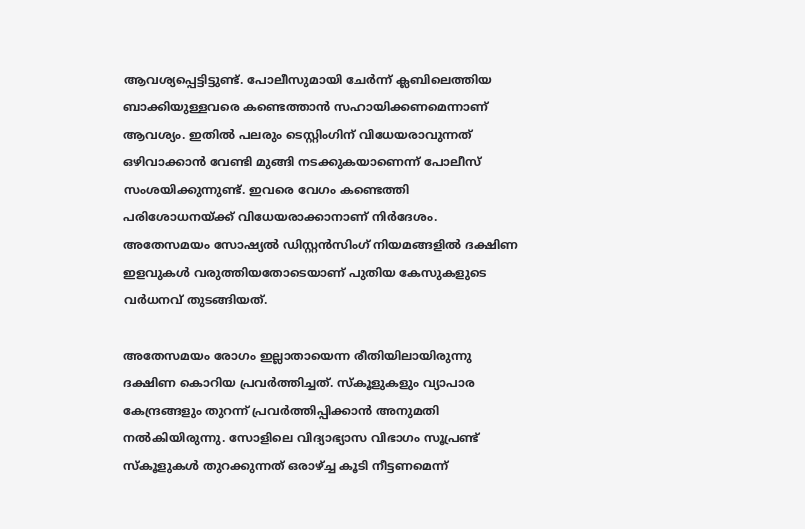ആവശ്യപ്പെട്ടിട്ടുണ്ട്. പോലീസുമായി ചേര്‍ന്ന് ക്ലബിലെത്തിയ ബാക്കിയുള്ളവരെ കണ്ടെത്താന്‍ സഹായിക്കണമെന്നാണ് ആവശ്യം. ഇതില്‍ പലരും ടെസ്റ്റിംഗിന് വിധേയരാവുന്നത് ഒഴിവാക്കാന്‍ വേണ്ടി മുങ്ങി നടക്കുകയാണെന്ന് പോലീസ് സംശയിക്കുന്നുണ്ട്. ഇവരെ വേഗം കണ്ടെത്തി പരിശോധനയ്ക്ക് വിധേയരാക്കാനാണ് നിര്‍ദേശം. അതേസമയം സോഷ്യല്‍ ഡിസ്റ്റന്‍സിംഗ് നിയമങ്ങളില്‍ ദക്ഷിണ ഇളവുകള്‍ വരുത്തിയതോടെയാണ് പുതിയ കേസുകളുടെ വര്‍ധനവ് തുടങ്ങിയത്.

അതേസമയം രോഗം ഇല്ലാതായെന്ന രീതിയിലായിരുന്നു ദക്ഷിണ കൊറിയ പ്രവര്‍ത്തിച്ചത്. സ്‌കൂളുകളും വ്യാപാര കേന്ദ്രങ്ങളും തുറന്ന് പ്രവര്‍ത്തിപ്പിക്കാന്‍ അനുമതി നല്‍കിയിരുന്നു. സോളിലെ വിദ്യാഭ്യാസ വിഭാഗം സൂപ്രണ്ട് സ്‌കൂളുകള്‍ തുറക്കുന്നത് ഒരാഴ്ച്ച കൂടി നീട്ടണമെന്ന്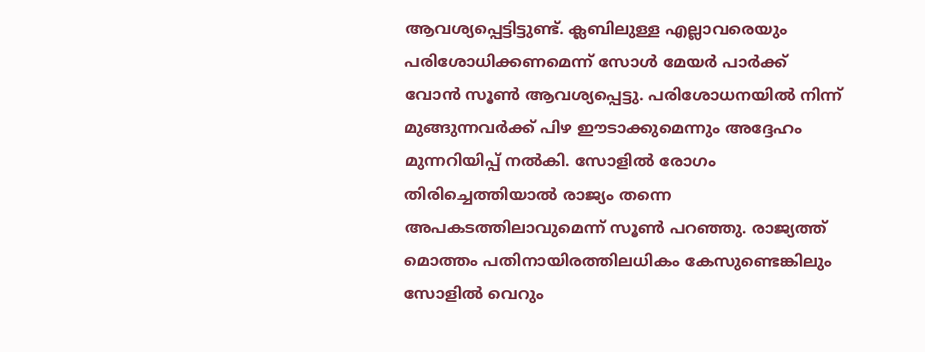ആവശ്യപ്പെട്ടിട്ടുണ്ട്. ക്ലബിലുള്ള എല്ലാവരെയും പരിശോധിക്കണമെന്ന് സോള്‍ മേയര്‍ പാര്‍ക്ക് വോന്‍ സൂണ്‍ ആവശ്യപ്പെട്ടു. പരിശോധനയില്‍ നിന്ന് മുങ്ങുന്നവര്‍ക്ക് പിഴ ഈടാക്കുമെന്നും അദ്ദേഹം മുന്നറിയിപ്പ് നല്‍കി. സോളില്‍ രോഗം തിരിച്ചെത്തിയാല്‍ രാജ്യം തന്നെ അപകടത്തിലാവുമെന്ന് സൂണ്‍ പറഞ്ഞു. രാജ്യത്ത് മൊത്തം പതിനായിരത്തിലധികം കേസുണ്ടെങ്കിലും സോളില്‍ വെറും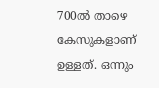700ല്‍ താഴെ കേസുകളാണ് ഉള്ളത്. ഒന്നും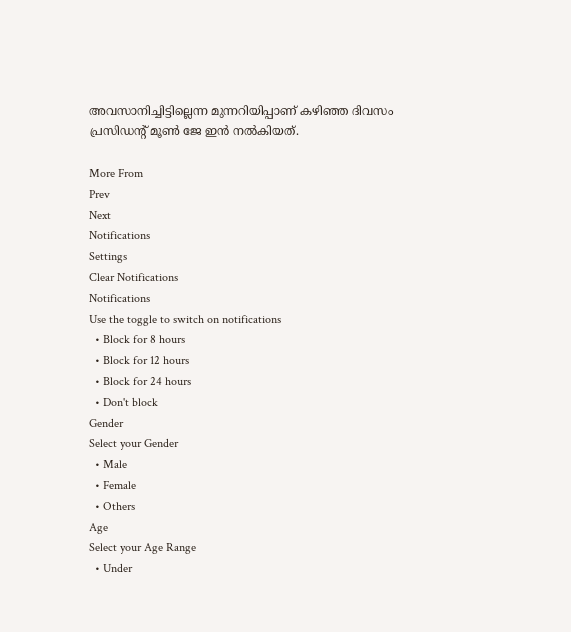അവസാനിച്ചിട്ടില്ലെന്ന മുന്നറിയിപ്പാണ് കഴിഞ്ഞ ദിവസം പ്രസിഡന്റ് മൂണ്‍ ജേ ഇന്‍ നല്‍കിയത്.

More From
Prev
Next
Notifications
Settings
Clear Notifications
Notifications
Use the toggle to switch on notifications
  • Block for 8 hours
  • Block for 12 hours
  • Block for 24 hours
  • Don't block
Gender
Select your Gender
  • Male
  • Female
  • Others
Age
Select your Age Range
  • Under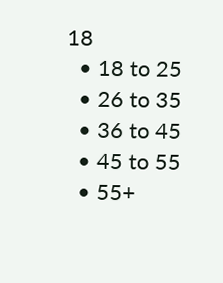18
  • 18 to 25
  • 26 to 35
  • 36 to 45
  • 45 to 55
  • 55+